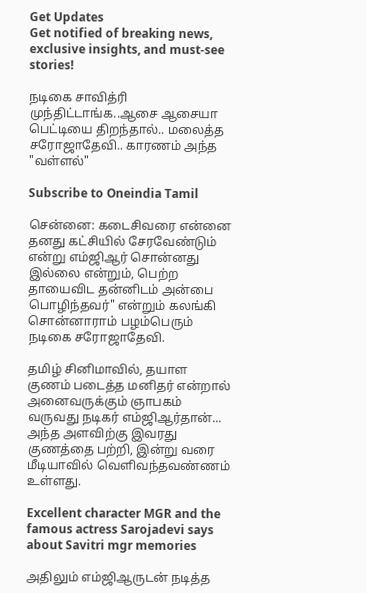Get Updates
Get notified of breaking news, exclusive insights, and must-see stories!

நடிகை சாவித்ரி முந்திட்டாங்க..ஆசை ஆசையா பெட்டியை திறந்தால்.. மலைத்த சரோஜாதேவி.. காரணம் அந்த "வள்ளல்"

Subscribe to Oneindia Tamil

சென்னை: கடைசிவரை என்னை தனது கட்சியில் சேரவேண்டும் என்று எம்ஜிஆர் சொன்னது இல்லை என்றும், பெற்ற தாயைவிட தன்னிடம் அன்பை பொழிந்தவர்" என்றும் கலங்கி சொன்னாராம் பழம்பெரும் நடிகை சரோஜாதேவி.

தமிழ் சினிமாவில், தயாள குணம் படைத்த மனிதர் என்றால் அனைவருக்கும் ஞாபகம் வருவது நடிகர் எம்ஜிஆர்தான்... அந்த அளவிற்கு இவரது குணத்தை பற்றி, இன்று வரை மீடியாவில் வெளிவந்தவண்ணம் உள்ளது.

Excellent character MGR and the famous actress Sarojadevi says about Savitri mgr memories

அதிலும் எம்ஜிஆருடன் நடித்த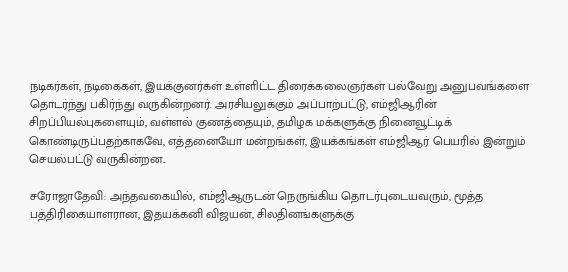நடிகர்கள், நடிகைகள், இயக்குனர்கள் உள்ளிட்ட திரைக்கலைஞர்கள் பல்வேறு அனுபவங்களை தொடர்ந்து பகிர்ந்து வருகின்றனர். அரசியலுக்கும் அப்பாற்பட்டு, எம்ஜிஆரின் சிறப்பியல்புகளையும், வள்ளல் குணத்தையும், தமிழக மக்களுக்கு நினைவூட்டிக் கொண்டிருப்பதற்காகவே, எத்தனையோ மன்றங்கள், இயக்கங்கள் எம்ஜிஆர் பெயரில் இன்றும் செயல்பட்டு வருகின்றன..

சரோஜாதேவி: அந்தவகையில், எம்ஜிஆருடன் நெருங்கிய தொடர்புடையவரும், மூத்த பத்திரிகையாளரான, இதயக்கனி விஜயன், சிலதினங்களுக்கு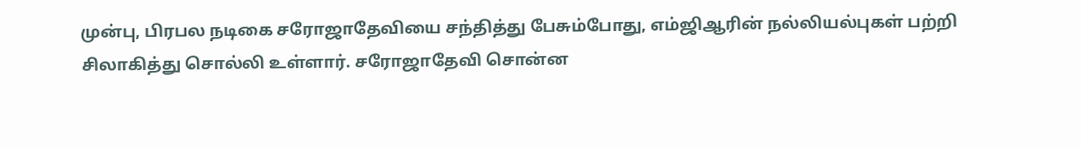முன்பு, பிரபல நடிகை சரோஜாதேவியை சந்தித்து பேசும்போது, எம்ஜிஆரின் நல்லியல்புகள் பற்றி சிலாகித்து சொல்லி உள்ளார். சரோஜாதேவி சொன்ன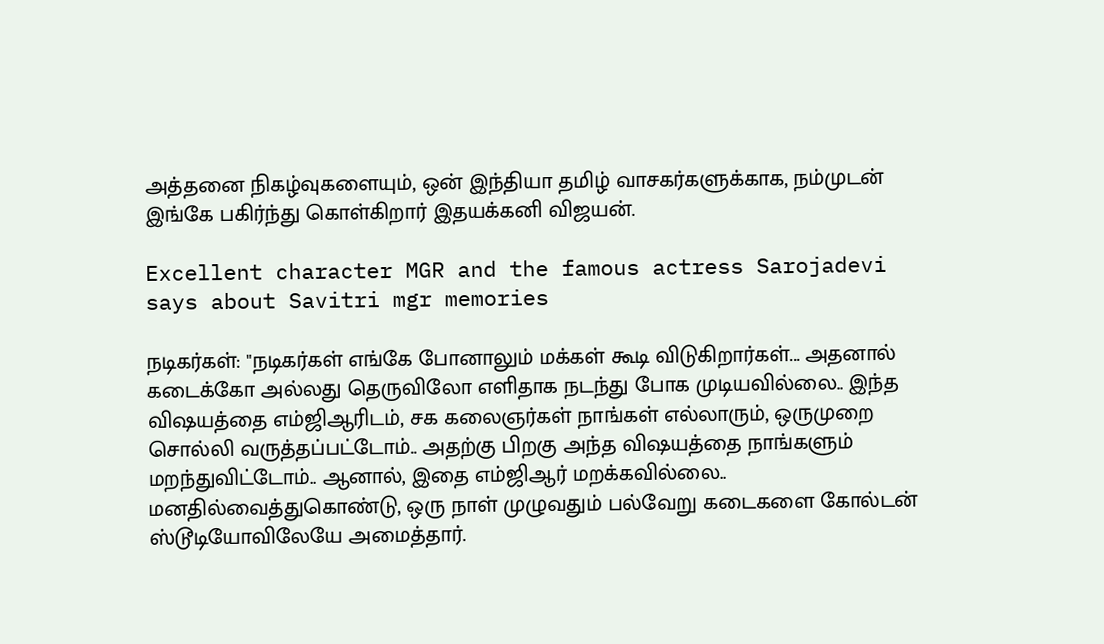அத்தனை நிகழ்வுகளையும், ஒன் இந்தியா தமிழ் வாசகர்களுக்காக, நம்முடன் இங்கே பகிர்ந்து கொள்கிறார் இதயக்கனி விஜயன்.

Excellent character MGR and the famous actress Sarojadevi says about Savitri mgr memories

நடிகர்கள்: "நடிகர்கள் எங்கே போனாலும் மக்கள் கூடி விடுகிறார்கள்... அதனால் கடைக்கோ அல்லது தெருவிலோ எளிதாக நடந்து போக முடியவில்லை.. இந்த விஷயத்தை எம்ஜிஆரிடம், சக கலைஞர்கள் நாங்கள் எல்லாரும், ஒருமுறை சொல்லி வருத்தப்பட்டோம்.. அதற்கு பிறகு அந்த விஷயத்தை நாங்களும் மறந்துவிட்டோம்.. ஆனால், இதை எம்ஜிஆர் மறக்கவில்லை.. மனதில்வைத்துகொண்டு, ஒரு நாள் முழுவதும் பல்வேறு கடைகளை கோல்டன் ஸ்டூடியோவிலேயே அமைத்தார்.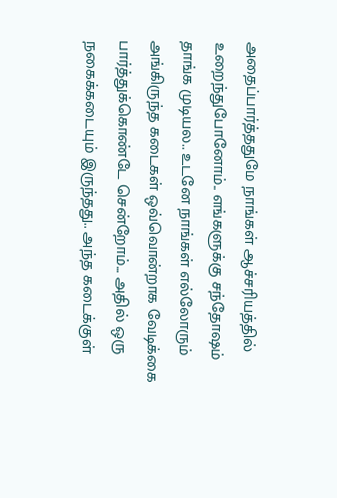அதைப்பார்த்ததுமே நாங்கள் ஆச்சரியத்தில் உறைந்துபோனோம்.. எங்களுக்கு சந்தோஷம் தாங்க முடியல.. உடனே நாங்கள் எல்லோரும் அங்கிருந்த கடைகள் ஒவ்வொன்றாக வேடிக்கை பார்த்துக்கொண்டே சென்றோம்... அதில் ஒரு நகைக்கடையும் இருந்தது.. அந்த கடைக்குள்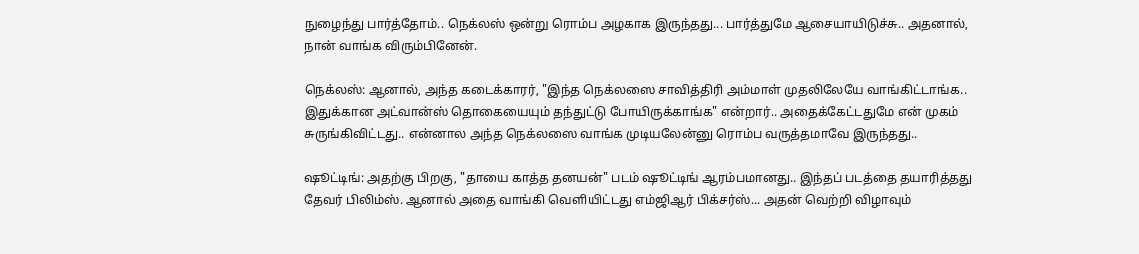நுழைந்து பார்த்தோம்.. நெக்லஸ் ஒன்று ரொம்ப அழகாக இருந்தது... பார்த்துமே ஆசையாயிடுச்சு.. அதனால், நான் வாங்க விரும்பினேன்.

நெக்லஸ்: ஆனால், அந்த கடைக்காரர், "இந்த நெக்லஸை சாவித்திரி அம்மாள் முதலிலேயே வாங்கிட்டாங்க.. இதுக்கான அட்வான்ஸ் தொகையையும் தந்துட்டு போயிருக்காங்க" என்றார்.. அதைக்கேட்டதுமே என் முகம் சுருங்கிவிட்டது.. என்னால அந்த நெக்லஸை வாங்க முடியலேன்னு ரொம்ப வருத்தமாவே இருந்தது..

ஷூட்டிங்: அதற்கு பிறகு, "தாயை காத்த தனயன்" படம் ஷூட்டிங் ஆரம்பமானது.. இந்தப் படத்தை தயாரித்தது தேவர் பிலிம்ஸ். ஆனால் அதை வாங்கி வெளியிட்டது எம்ஜிஆர் பிக்சர்ஸ்... அதன் வெற்றி விழாவும்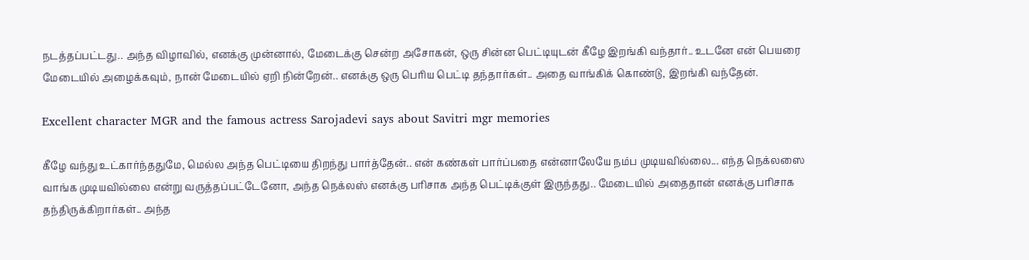நடத்தப்பட்டது.. அந்த விழாவில், எனக்கு முன்னால், மேடைக்கு சென்ற அசோகன், ஒரு சின்ன பெட்டியுடன் கீழே இறங்கி வந்தார்.. உடனே என் பெயரை மேடையில் அழைக்கவும், நான் மேடையில் ஏறி நின்றேன்.. எனக்கு ஒரு பெரிய பெட்டி தந்தார்கள்.. அதை வாங்கிக் கொண்டு, இறங்கி வந்தேன்.

Excellent character MGR and the famous actress Sarojadevi says about Savitri mgr memories

கீழே வந்து உட்கார்ந்ததுமே, மெல்ல அந்த பெட்டியை திறந்து பார்த்தேன்.. என் கண்கள் பார்ப்பதை என்னாலேயே நம்ப முடியவில்லை... எந்த நெக்லஸை வாங்க முடியவில்லை என்று வருத்தப்பட்டேனோ, அந்த நெக்லஸ் எனக்கு பரிசாக அந்த பெட்டிக்குள் இருந்தது.. மேடையில் அதைதான் எனக்கு பரிசாக தந்திருக்கிறார்கள்.. அந்த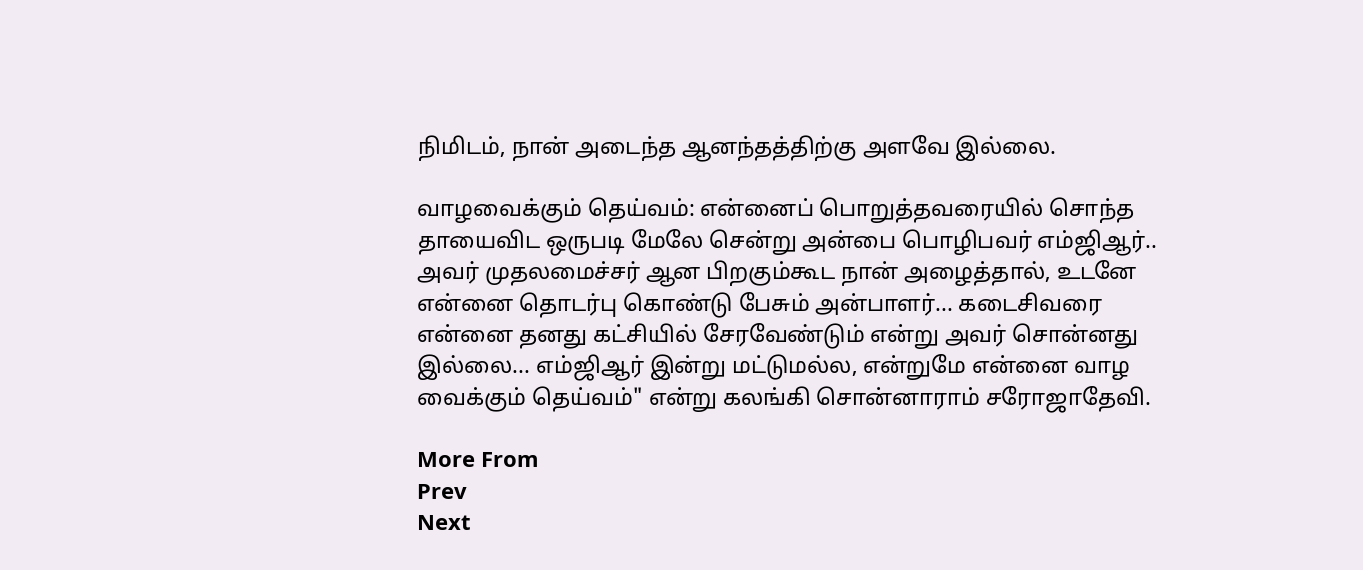நிமிடம், நான் அடைந்த ஆனந்தத்திற்கு அளவே இல்லை.

வாழவைக்கும் தெய்வம்: என்னைப் பொறுத்தவரையில் சொந்த தாயைவிட ஒருபடி மேலே சென்று அன்பை பொழிபவர் எம்ஜிஆர்.. அவர் முதலமைச்சர் ஆன பிறகும்கூட நான் அழைத்தால், உடனே என்னை தொடர்பு கொண்டு பேசும் அன்பாளர்... கடைசிவரை என்னை தனது கட்சியில் சேரவேண்டும் என்று அவர் சொன்னது இல்லை... எம்ஜிஆர் இன்று மட்டுமல்ல, என்றுமே என்னை வாழ வைக்கும் தெய்வம்" என்று கலங்கி சொன்னாராம் சரோஜாதேவி.

More From
Prev
Next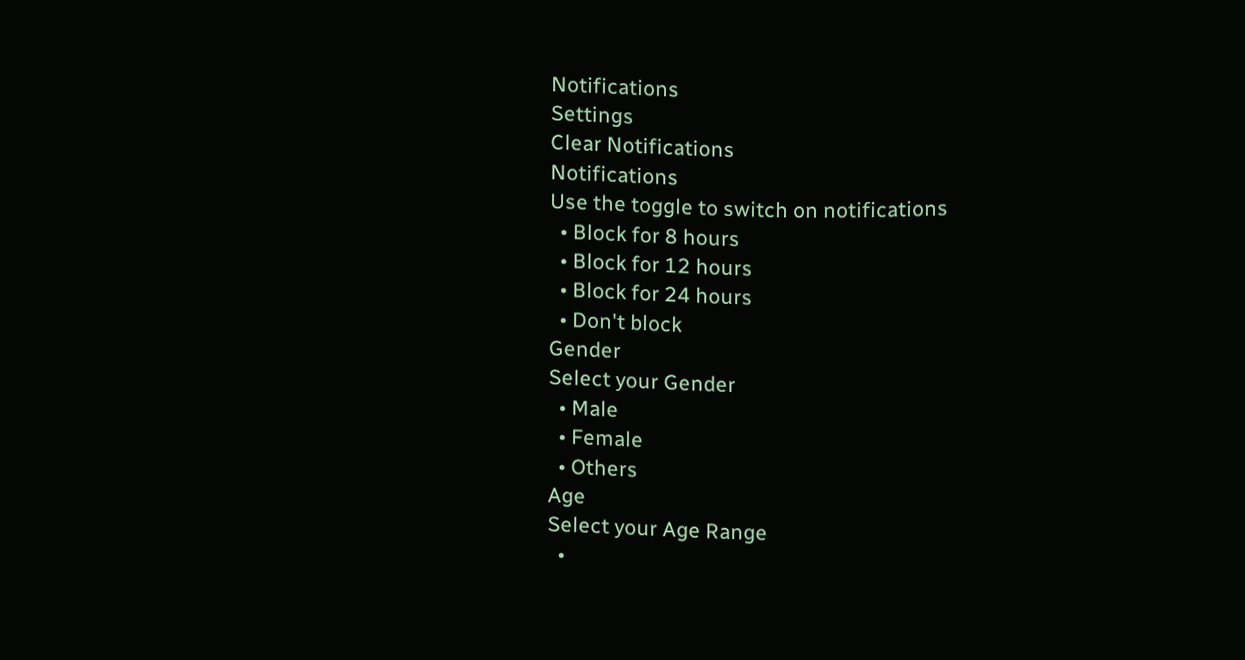Notifications
Settings
Clear Notifications
Notifications
Use the toggle to switch on notifications
  • Block for 8 hours
  • Block for 12 hours
  • Block for 24 hours
  • Don't block
Gender
Select your Gender
  • Male
  • Female
  • Others
Age
Select your Age Range
  •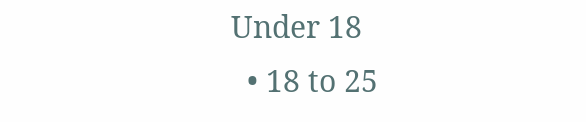Under 18
  • 18 to 25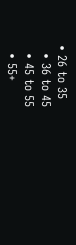• 26 to 35
  • 36 to 45
  • 45 to 55
  • 55+